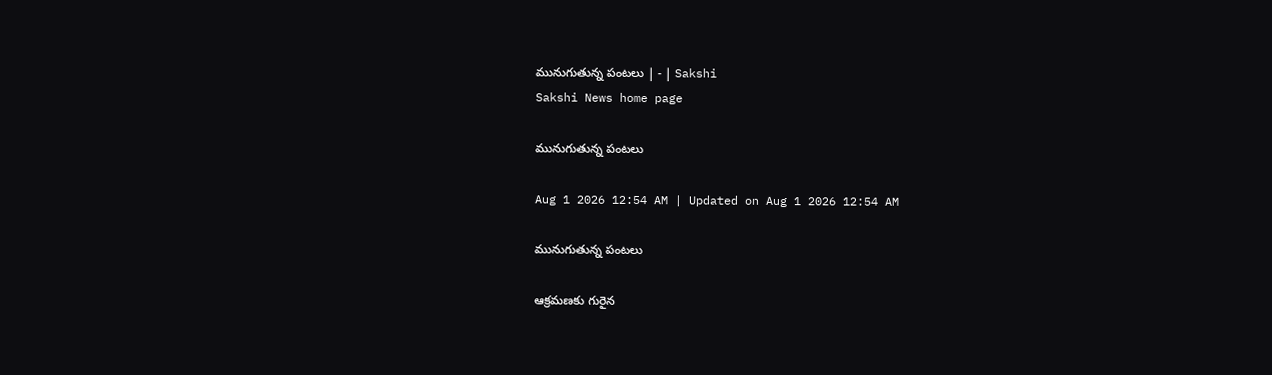మునుగుతున్న పంటలు | - | Sakshi
Sakshi News home page

మునుగుతున్న పంటలు

Aug 1 2026 12:54 AM | Updated on Aug 1 2026 12:54 AM

మునుగుతున్న పంటలు

ఆక్రమణకు గురైన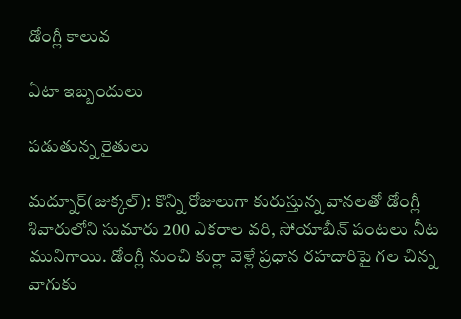డోంగ్లీ కాలువ

ఏటా ఇబ్బందులు

పడుతున్న రైతులు

మద్నూర్‌(జుక్కల్‌): కొన్ని రోజులుగా కురుస్తున్న వానలతో డోంగ్లీ శివారులోని సుమారు 200 ఎకరాల వరి, సోయాబీన్‌ పంటలు నీట మునిగాయి. డోంగ్లీ నుంచి కుర్లా వెళ్లే ప్రధాన రహదారిపై గల చిన్న వాగుకు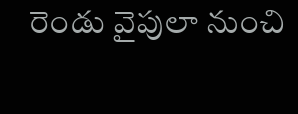రెండు వైపులా నుంచి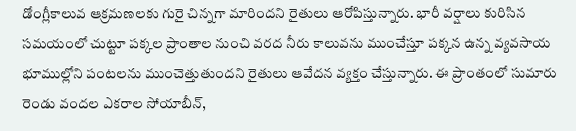డోంగ్లీకాలువ ఆక్రమణలకు గురై చిన్నగా మారిందని రైతులు ఆరోపిస్తున్నారు. భారీ వర్షాలు కురిసిన సమయంలో చుట్టూ పక్కల ప్రాంతాల నుంచి వరద నీరు కాలువను ముంచేస్తూ పక్కన ఉన్న వ్యవసాయ భూముల్లోని పంటలను ముంచెత్తుతుందని రైతులు ఆవేదన వ్యక్తం చేస్తున్నారు. ఈ ప్రాంతంలో సుమారు రెండు వందల ఎకరాల సోయాబీన్‌,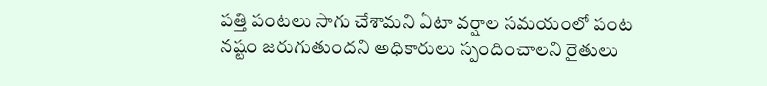పత్తి పంటలు సాగు చేశామని ఏటా వర్షాల సమయంలో పంట నష్టం జరుగుతుందని అధికారులు స్పందించాలని రైతులు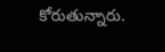కోరుతున్నారు.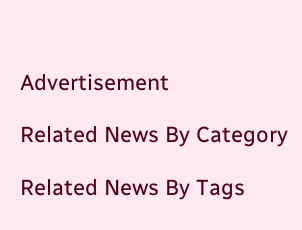Advertisement

Related News By Category

Related News By Tags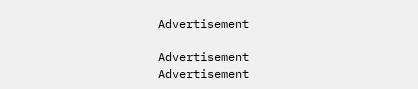Advertisement

Advertisement
Advertisement